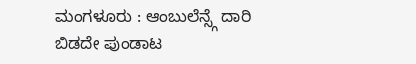ಮಂಗಳೂರು : ಆಂಬುಲೆನ್ಸ್ಗೆ ದಾರಿ ಬಿಡದೇ ಪುಂಡಾಟ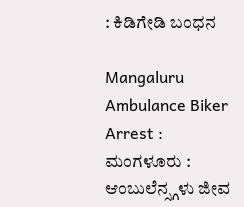: ಕಿಡಿಗೇಡಿ ಬಂಧನ

Mangaluru Ambulance Biker Arrest : ಮಂಗಳೂರು : ಆಂಬುಲೆನ್ಸ್ಗಳು ಜೀವ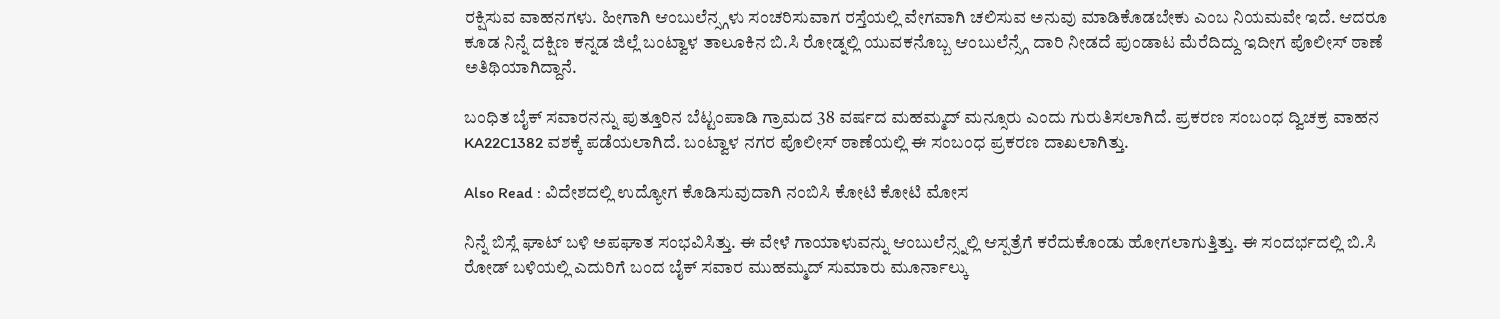ರಕ್ಷಿಸುವ ವಾಹನಗಳು. ಹೀಗಾಗಿ ಆಂಬುಲೆನ್ಸ್ಗಳು ಸಂಚರಿಸುವಾಗ ರಸ್ತೆಯಲ್ಲಿ ವೇಗವಾಗಿ ಚಲಿಸುವ ಅನುವು ಮಾಡಿಕೊಡಬೇಕು ಎಂಬ ನಿಯಮವೇ ಇದೆ. ಆದರೂ ಕೂಡ ನಿನ್ನೆ ದಕ್ಷಿಣ ಕನ್ನಡ ಜಿಲ್ಲೆ ಬಂಟ್ವಾಳ ತಾಲೂಕಿನ ಬಿ.ಸಿ ರೋಡ್ನಲ್ಲಿ ಯುವಕನೊಬ್ಬ ಆಂಬುಲೆನ್ಸ್ಗೆ ದಾರಿ ನೀಡದೆ ಪುಂಡಾಟ ಮೆರೆದಿದ್ದು ಇದೀಗ ಪೊಲೀಸ್ ಠಾಣೆ ಅತಿಥಿಯಾಗಿದ್ದಾನೆ.

ಬಂಧಿತ ಬೈಕ್ ಸವಾರನನ್ನು ಪುತ್ತೂರಿನ ಬೆಟ್ಟಂಪಾಡಿ ಗ್ರಾಮದ 38 ವರ್ಷದ ಮಹಮ್ಮದ್ ಮನ್ಸೂರು ಎಂದು ಗುರುತಿಸಲಾಗಿದೆ. ಪ್ರಕರಣ ಸಂಬಂಧ ದ್ವಿಚಕ್ರ ವಾಹನ KA22C1382 ವಶಕ್ಕೆ ಪಡೆಯಲಾಗಿದೆ. ಬಂಟ್ವಾಳ ನಗರ ಪೊಲೀಸ್ ಠಾಣೆಯಲ್ಲಿ ಈ ಸಂಬಂಧ ಪ್ರಕರಣ ದಾಖಲಾಗಿತ್ತು.

Also Read : ವಿದೇಶದಲ್ಲಿ ಉದ್ಯೋಗ ಕೊಡಿಸುವುದಾಗಿ ನಂಬಿಸಿ ಕೋಟಿ ಕೋಟಿ ಮೋಸ

ನಿನ್ನೆ ಬಿಸ್ಲೆ ಘಾಟ್ ಬಳಿ ಅಪಘಾತ ಸಂಭವಿಸಿತ್ತು. ಈ ವೇಳೆ ಗಾಯಾಳುವನ್ನು ಆಂಬುಲೆನ್ಸ್ನಲ್ಲಿ ಆಸ್ಪತ್ರೆಗೆ ಕರೆದುಕೊಂಡು ಹೋಗಲಾಗುತ್ತಿತ್ತು. ಈ ಸಂದರ್ಭದಲ್ಲಿ ಬಿ.ಸಿ ರೋಡ್ ಬಳಿಯಲ್ಲಿ ಎದುರಿಗೆ ಬಂದ ಬೈಕ್ ಸವಾರ ಮುಹಮ್ಮದ್ ಸುಮಾರು ಮೂರ್ನಾಲ್ಕು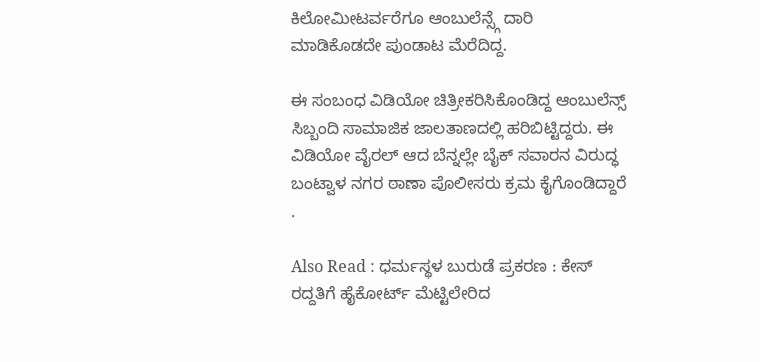ಕಿಲೋಮೀಟರ್ವರೆಗೂ ಆಂಬುಲೆನ್ಸ್ಗೆ ದಾರಿ ಮಾಡಿಕೊಡದೇ ಪುಂಡಾಟ ಮೆರೆದಿದ್ದ.

ಈ ಸಂಬಂಧ ವಿಡಿಯೋ ಚಿತ್ರೀಕರಿಸಿಕೊಂಡಿದ್ದ ಆಂಬುಲೆನ್ಸ್ ಸಿಬ್ಬಂದಿ ಸಾಮಾಜಿಕ ಜಾಲತಾಣದಲ್ಲಿ ಹರಿಬಿಟ್ಟಿದ್ದರು. ಈ ವಿಡಿಯೋ ವೈರಲ್ ಆದ ಬೆನ್ನಲ್ಲೇ ಬೈಕ್ ಸವಾರನ ವಿರುದ್ಧ ಬಂಟ್ವಾಳ ನಗರ ಠಾಣಾ ಪೊಲೀಸರು ಕ್ರಮ ಕೈಗೊಂಡಿದ್ದಾರೆ .

Also Read : ಧರ್ಮಸ್ಥಳ ಬುರುಡೆ ಪ್ರಕರಣ : ಕೇಸ್‌ ರದ್ದತಿಗೆ ಹೈಕೋರ್ಟ್‌ ಮೆಟ್ಟಿಲೇರಿದ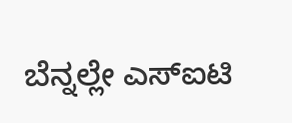ಬೆನ್ನಲ್ಲೇ ಎಸ್‌ಐಟಿ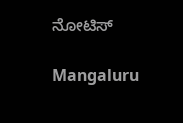ನೋಟಿಸ್‌

Mangaluru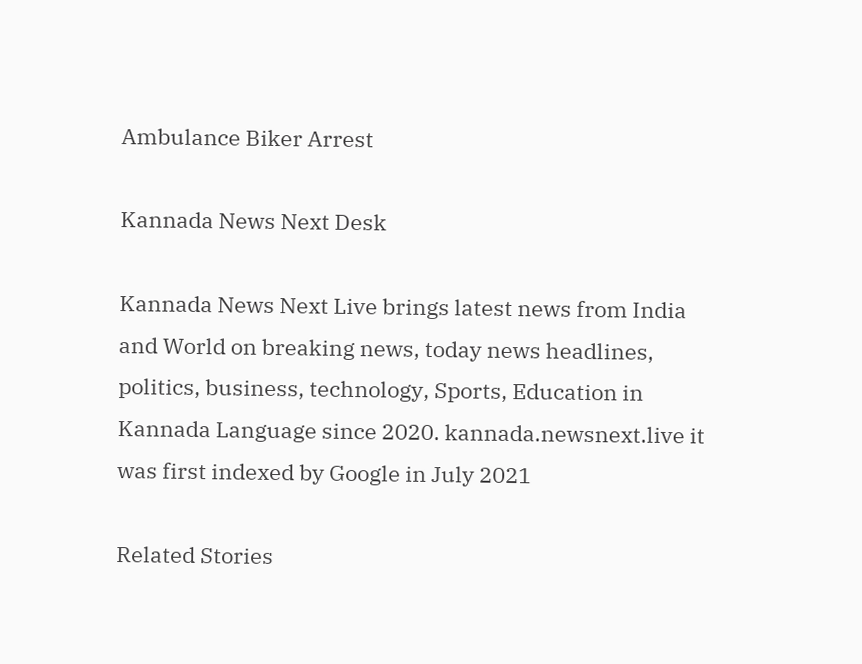Ambulance Biker Arrest

Kannada News Next Desk

Kannada News Next Live brings latest news from India and World on breaking news, today news headlines, politics, business, technology, Sports, Education in Kannada Language since 2020. kannada.newsnext.live it was first indexed by Google in July 2021

Related Stories